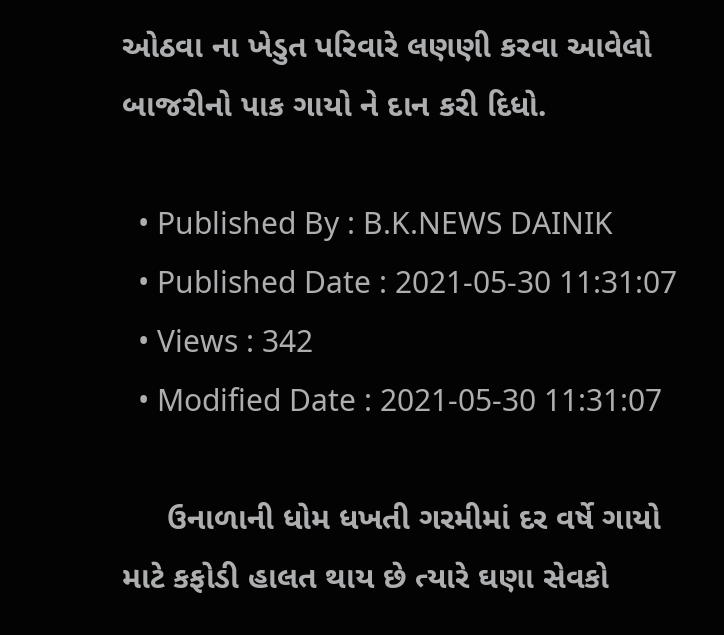ઓઠવા ના ખેડુત પરિવારે લણણી કરવા આવેલો બાજરીનો પાક ગાયો ને દાન કરી દિધો.

  • Published By : B.K.NEWS DAINIK
  • Published Date : 2021-05-30 11:31:07
  • Views : 342
  • Modified Date : 2021-05-30 11:31:07

     ઉનાળાની ધોમ ધખતી ગરમીમાં દર વર્ષે ગાયો માટે કફોડી હાલત થાય છે ત્યારે ઘણા સેવકો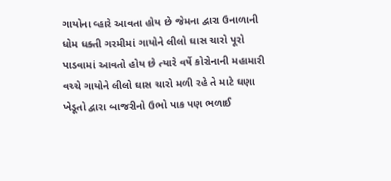ગાયોના વ્હારે આવતા હોય છે જેમના દ્વારા ઉનાળાની ધોમ ધક્તી ગરમીમાં ગાયોને લીલો ઘાસ ચારો પૂરો પાડવામાં આવતો હોય છે ત્યારે વર્ષે કોરોનાની મહામારી વચ્ચે ગાયોને લીલો ઘાસ ચારો મળી રહે તે માટે ઘણા ખેડૂતો દ્વારા બાજરીનો ઉભો પાક પણ ભળાઈ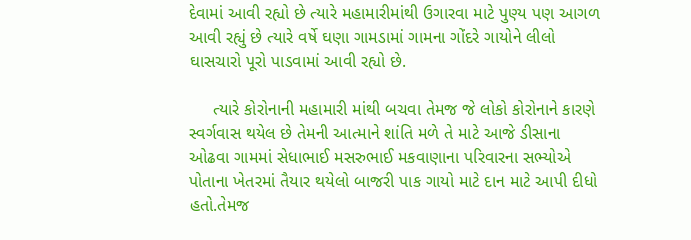દેવામાં આવી રહ્યો છે ત્યારે મહામારીમાંથી ઉગારવા માટે પુણ્ય પણ આગળ આવી રહ્યું છે ત્યારે વર્ષે ઘણા ગામડામાં ગામના ગોંદરે ગાયોને લીલો ઘાસચારો પૂરો પાડવામાં આવી રહ્યો છે.

     ત્યારે કોરોનાની મહામારી માંથી બચવા તેમજ જે લોકો કોરોનાને કારણે સ્વર્ગવાસ થયેલ છે તેમની આત્માને શાંતિ મળે તે માટે આજે ડીસાના ઓઢવા ગામમાં સેધાભાઈ મસરુભાઈ મકવાણાના પરિવારના સભ્યોએ પોતાના ખેતરમાં તૈયાર થયેલો બાજરી પાક ગાયો માટે દાન માટે આપી દીધો હતો.તેમજ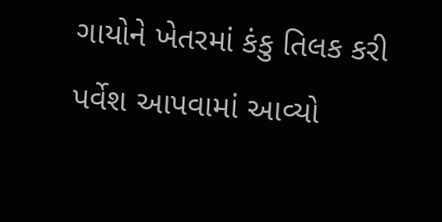ગાયોને ખેતરમાં કંકુ તિલક કરી પર્વેશ આપવામાં આવ્યો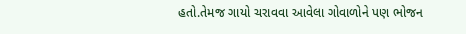હતો.તેમજ ગાયો ચરાવવા આવેલા ગોવાળોને પણ ભોજન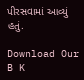પીરસવામાં આવ્યું હતું.

Download Our B K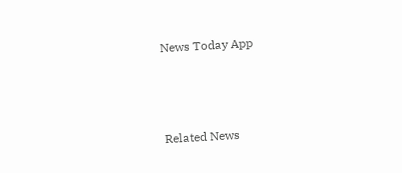News Today App



Related News